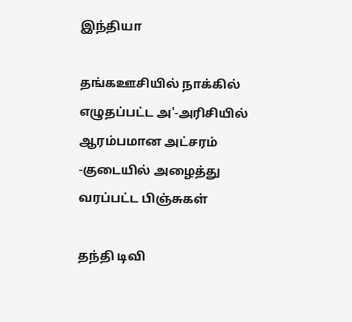இந்தியா

தங்கஊசியில் நாக்கில் எழுதப்பட்ட அ'-அரிசியில் ஆரம்பமான அட்சரம் -குடையில் அழைத்து வரப்பட்ட பிஞ்சுகள்

தந்தி டிவி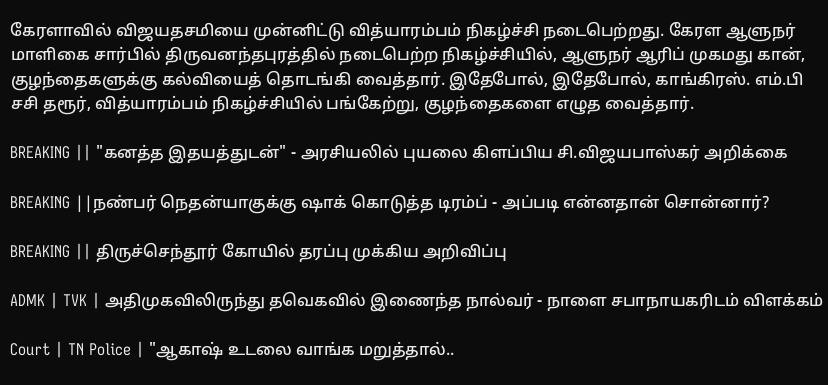கேரளாவில் விஜயதசமியை முன்னிட்டு வித்யாரம்பம் நிகழ்ச்சி நடைபெற்றது. கேரள ஆளுநர் மாளிகை சார்பில் திருவனந்தபுரத்தில் நடைபெற்ற நிகழ்ச்சியில், ஆளுநர் ஆரிப் முகமது கான், குழந்தைகளுக்கு கல்வியைத் தொடங்கி வைத்தார். இதேபோல், இதேபோல், காங்கிரஸ். எம்.பி சசி தரூர், வித்யாரம்பம் நிகழ்ச்சியில் பங்கேற்று, குழந்தைகளை எழுத வைத்தார்.

BREAKING || "கனத்த இதயத்துடன்" - அரசியலில் புயலை கிளப்பிய சி.விஜயபாஸ்கர் அறிக்கை

BREAKING ||நண்பர் நெதன்யாகுக்கு ஷாக் கொடுத்த டிரம்ப் - அப்படி என்னதான் சொன்னார்?

BREAKING || திருச்செந்தூர் கோயில் தரப்பு முக்கிய அறிவிப்பு

ADMK | TVK | அதிமுகவிலிருந்து தவெகவில் இணைந்த நால்வர் - நாளை சபாநாயகரிடம் விளக்கம்

Court | TN Police | "ஆகாஷ் உடலை வாங்க மறுத்தால்..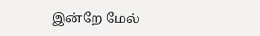இன்றே மேல்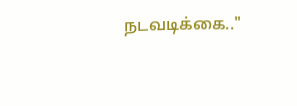நடவடிக்கை.."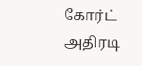கோர்ட் அதிரடி